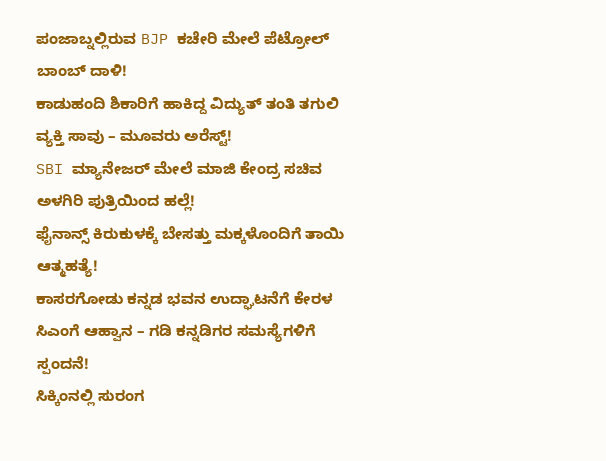ಪಂಜಾಬ್ನಲ್ಲಿರುವ BJP ಕಚೇರಿ ಮೇಲೆ ಪೆಟ್ರೋಲ್ ಬಾಂಬ್ ದಾಳಿ!
ಕಾಡುಹಂದಿ ಶಿಕಾರಿಗೆ ಹಾಕಿದ್ದ ವಿದ್ಯುತ್ ತಂತಿ ತಗುಲಿ ವ್ಯಕ್ತಿ ಸಾವು – ಮೂವರು ಅರೆಸ್ಟ್!
SBI ಮ್ಯಾನೇಜರ್ ಮೇಲೆ ಮಾಜಿ ಕೇಂದ್ರ ಸಚಿವ ಅಳಗಿರಿ ಪುತ್ರಿಯಿಂದ ಹಲ್ಲೆ!
ಫೈನಾನ್ಸ್ ಕಿರುಕುಳಕ್ಕೆ ಬೇಸತ್ತು ಮಕ್ಕಳೊಂದಿಗೆ ತಾಯಿ ಆತ್ಮಹತ್ಯೆ!
ಕಾಸರಗೋಡು ಕನ್ನಡ ಭವನ ಉದ್ಘಾಟನೆಗೆ ಕೇರಳ ಸಿಎಂಗೆ ಆಹ್ವಾನ – ಗಡಿ ಕನ್ನಡಿಗರ ಸಮಸ್ಯೆಗಳಿಗೆ ಸ್ಪಂದನೆ!
ಸಿಕ್ಕಿಂನಲ್ಲಿ ಸುರಂಗ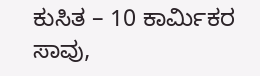ಕುಸಿತ – 10 ಕಾರ್ಮಿಕರ ಸಾವು,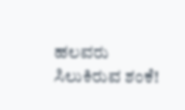ಹಲವರು ಸಿಲುಕಿರುವ ಶಂಕೆ!